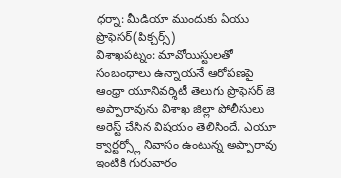ధర్నా: మీడియా ముందుకు ఏయు ప్రొఫెసర్(పిక్చర్స్)
విశాఖపట్నం: మావోయిస్టులతో సంబంధాలు ఉన్నాయనే ఆరోపణపై ఆంధ్రా యూనివర్శిటీ తెలుగు ప్రొఫెసర్ జె అప్పారావును విశాఖ జిల్లా పోలీసులు అరెస్ట్ చేసిన విషయం తెలిసిందే. ఎయూ క్వార్టర్స్లో నివాసం ఉంటున్న అప్పారావు ఇంటికి గురువారం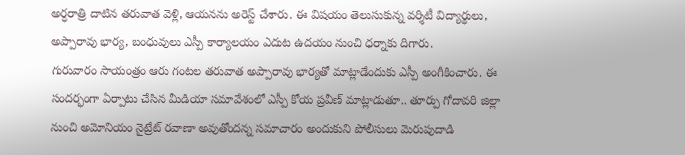అర్ధరాత్రి దాటిన తరువాత వెళ్లి, ఆయనను అరెస్ట్ చేశారు. ఈ విషయం తెలుసుకున్న వర్శిటీ విద్యార్థులు, అప్పారావు భార్య, బంధువులు ఎస్పీ కార్యాలయం ఎదుట ఉదయం నుంచి ధర్నాకు దిగారు.
గురువారం సాయంత్రం ఆరు గంటల తరువాత అప్పారావు భార్యతో మాట్లాడేందుకు ఎస్పీ అంగీకించారు. ఈ సందర్భంగా ఏర్పాటు చేసిన మీడియా సమావేశంలో ఎస్పీ కోయ ప్రవీణ్ మాట్లాడుతూ.. తూర్పు గోదావరి జిల్లా నుంచి అమోనియం నైట్రేట్ రవాణా అవుతోందన్న సమాచారం అందుకుని పోలీసులు మెరుపుదాడి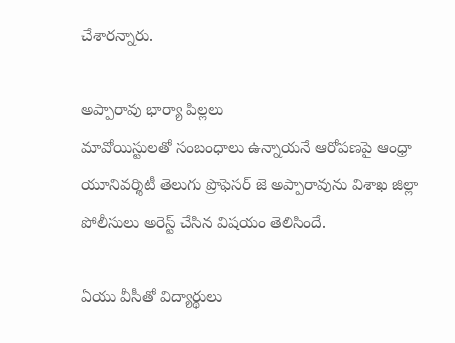చేశారన్నారు.

అప్పారావు భార్యా పిల్లలు
మావోయిస్టులతో సంబంధాలు ఉన్నాయనే ఆరోపణపై ఆంధ్రా యూనివర్శిటీ తెలుగు ప్రొఫెసర్ జె అప్పారావును విశాఖ జిల్లా పోలీసులు అరెస్ట్ చేసిన విషయం తెలిసిందే.

ఏయు వీసీతో విద్యార్థులు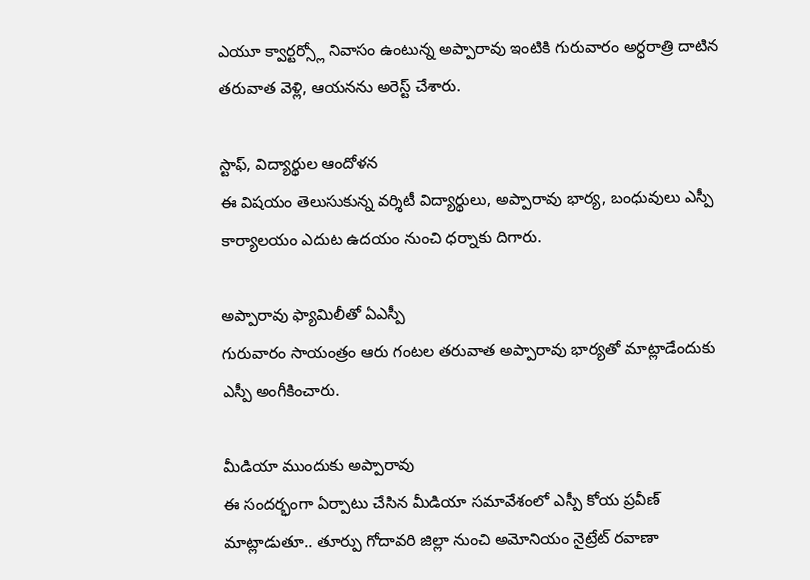ఎయూ క్వార్టర్స్లో నివాసం ఉంటున్న అప్పారావు ఇంటికి గురువారం అర్ధరాత్రి దాటిన తరువాత వెళ్లి, ఆయనను అరెస్ట్ చేశారు.

స్టాఫ్, విద్యార్థుల ఆందోళన
ఈ విషయం తెలుసుకున్న వర్శిటీ విద్యార్థులు, అప్పారావు భార్య, బంధువులు ఎస్పీ కార్యాలయం ఎదుట ఉదయం నుంచి ధర్నాకు దిగారు.

అప్పారావు ఫ్యామిలీతో ఏఎస్పీ
గురువారం సాయంత్రం ఆరు గంటల తరువాత అప్పారావు భార్యతో మాట్లాడేందుకు ఎస్పీ అంగీకించారు.

మీడియా ముందుకు అప్పారావు
ఈ సందర్భంగా ఏర్పాటు చేసిన మీడియా సమావేశంలో ఎస్పీ కోయ ప్రవీణ్ మాట్లాడుతూ.. తూర్పు గోదావరి జిల్లా నుంచి అమోనియం నైట్రేట్ రవాణా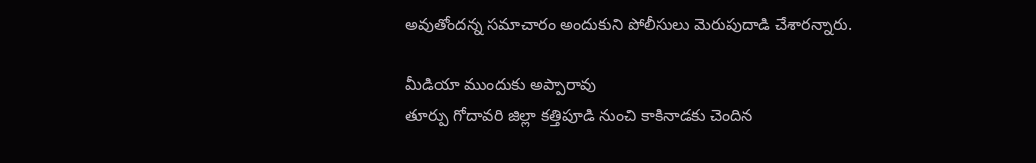అవుతోందన్న సమాచారం అందుకుని పోలీసులు మెరుపుదాడి చేశారన్నారు.

మీడియా ముందుకు అప్పారావు
తూర్పు గోదావరి జిల్లా కత్తిపూడి నుంచి కాకినాడకు చెందిన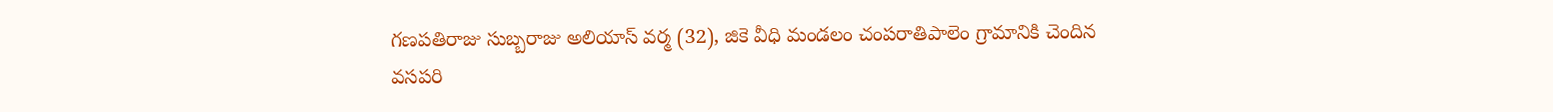గణపతిరాజు సుబ్బరాజు అలియాస్ వర్మ (32), జికె వీధి మండలం చంపరాతిపాలెం గ్రామానికి చెందిన వసపరి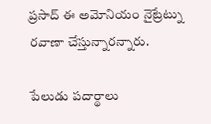ప్రసాద్ ఈ అమోనియం నైట్రేట్ను రవాణా చేస్తున్నారన్నారు.

పేలుడు పదార్థాలు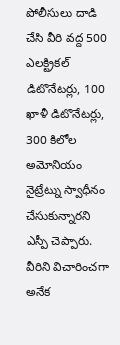పోలీసులు దాడి చేసి వీరి వద్ద 500 ఎలక్ట్రికల్ డిటొనేటర్లు, 100 ఖాళీ డిటొనేటర్లు, 300 కిలోల అమోనియం నైట్రేట్ను స్వాధీనం చేసుకున్నారని ఎస్పీ చెప్పారు. వీరిని విచారించగా అనేక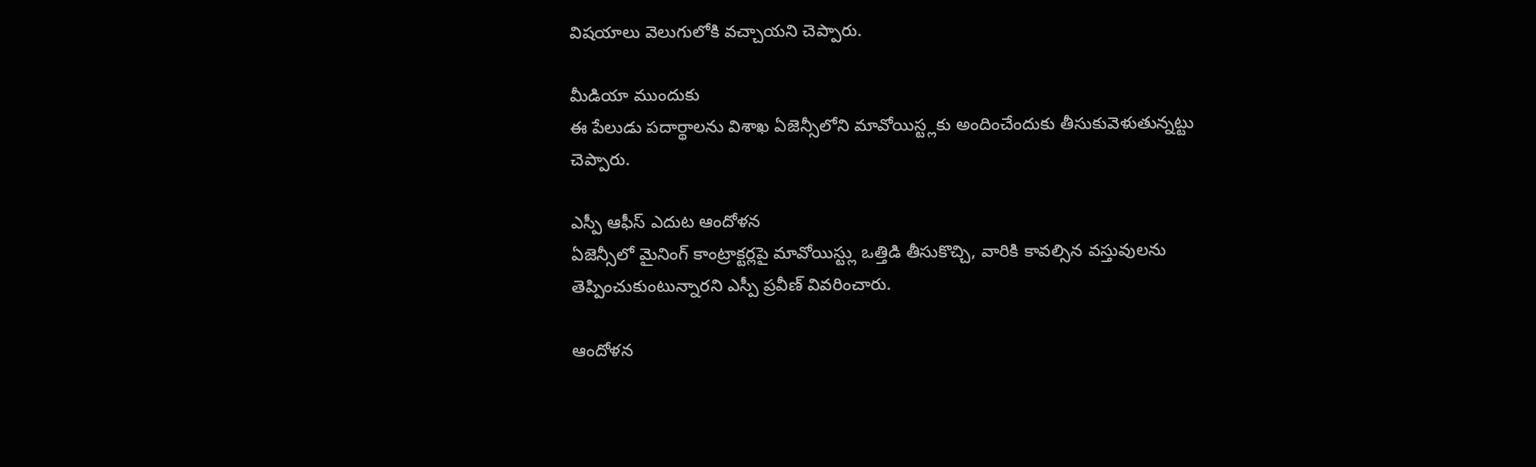విషయాలు వెలుగులోకి వచ్చాయని చెప్పారు.

మీడియా ముందుకు
ఈ పేలుడు పదార్థాలను విశాఖ ఏజెన్సీలోని మావోయిస్ట్లకు అందించేందుకు తీసుకువెళుతున్నట్టు చెప్పారు.

ఎస్పీ ఆఫీస్ ఎదుట ఆందోళన
ఏజెన్సీలో మైనింగ్ కాంట్రాక్టర్లపై మావోయిస్ట్లు ఒత్తిడి తీసుకొచ్చి, వారికి కావల్సిన వస్తువులను తెప్పించుకుంటున్నారని ఎస్పీ ప్రవీణ్ వివరించారు.

ఆందోళన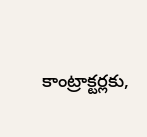కాంట్రాక్టర్లకు,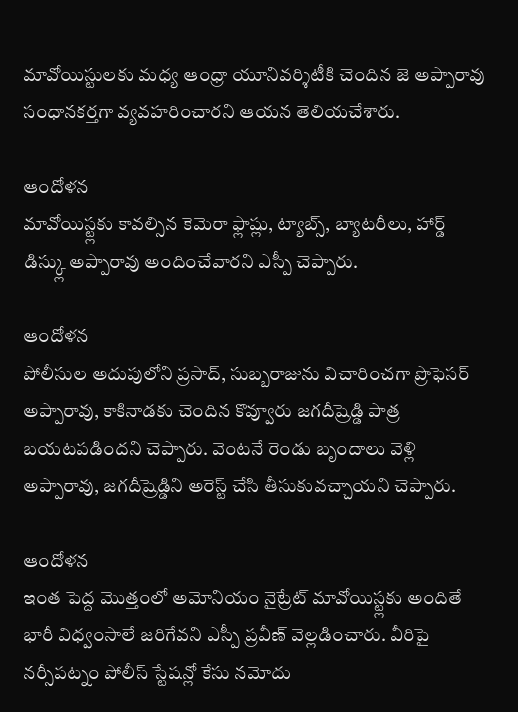మావోయిస్టులకు మధ్య ఆంధ్రా యూనివర్శిటీకి చెందిన జె అప్పారావు సంధానకర్తగా వ్యవహరించారని ఆయన తెలియచేశారు.

ఆందోళన
మావోయిస్ట్లకు కావల్సిన కెమెరా ఫ్లాష్లు, ట్యాబ్స్, బ్యాటరీలు, హార్డ్ డిస్క్లు అప్పారావు అందించేవారని ఎస్పీ చెప్పారు.

ఆందోళన
పోలీసుల అదుపులోని ప్రసాద్, సుబ్బరాజును విచారించగా ప్రొఫెసర్ అప్పారావు, కాకినాడకు చెందిన కొవ్వూరు జగదీష్రెడ్డి పాత్ర బయటపడిందని చెప్పారు. వెంటనే రెండు బృందాలు వెళ్లి అప్పారావు, జగదీష్రెడ్డిని అరెస్ట్ చేసి తీసుకువచ్చాయని చెప్పారు.

ఆందోళన
ఇంత పెద్ద మొత్తంలో అమోనియం నైట్రేట్ మావోయిస్ట్లకు అందితే భారీ విధ్వంసాలే జరిగేవని ఎస్పీ ప్రవీణ్ వెల్లడించారు. వీరిపై నర్సీపట్నం పోలీస్ స్టేషన్లో కేసు నమోదు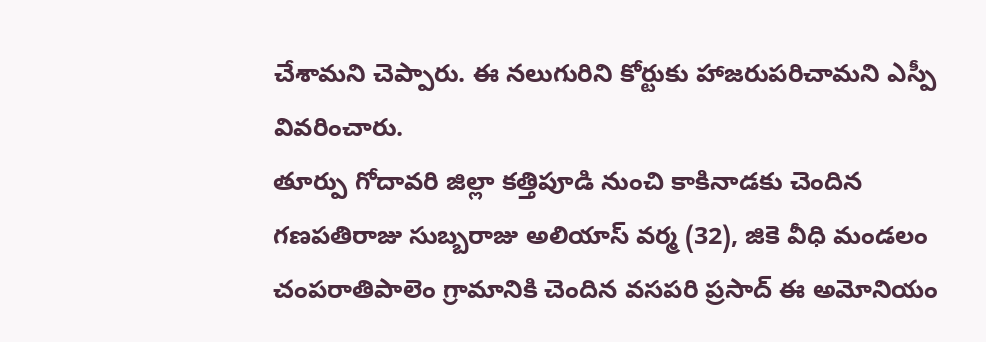చేశామని చెప్పారు. ఈ నలుగురిని కోర్టుకు హాజరుపరిచామని ఎస్పీ వివరించారు.
తూర్పు గోదావరి జిల్లా కత్తిపూడి నుంచి కాకినాడకు చెందిన గణపతిరాజు సుబ్బరాజు అలియాస్ వర్మ (32), జికె వీధి మండలం చంపరాతిపాలెం గ్రామానికి చెందిన వసపరి ప్రసాద్ ఈ అమోనియం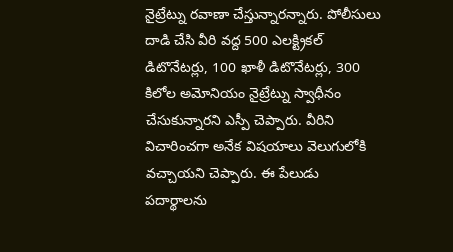నైట్రేట్ను రవాణా చేస్తున్నారన్నారు. పోలీసులు దాడి చేసి వీరి వద్ద 500 ఎలక్ట్రికల్ డిటొనేటర్లు, 100 ఖాళీ డిటొనేటర్లు, 300 కిలోల అమోనియం నైట్రేట్ను స్వాధీనం చేసుకున్నారని ఎస్పీ చెప్పారు. వీరిని విచారించగా అనేక విషయాలు వెలుగులోకి వచ్చాయని చెప్పారు. ఈ పేలుడు పదార్థాలను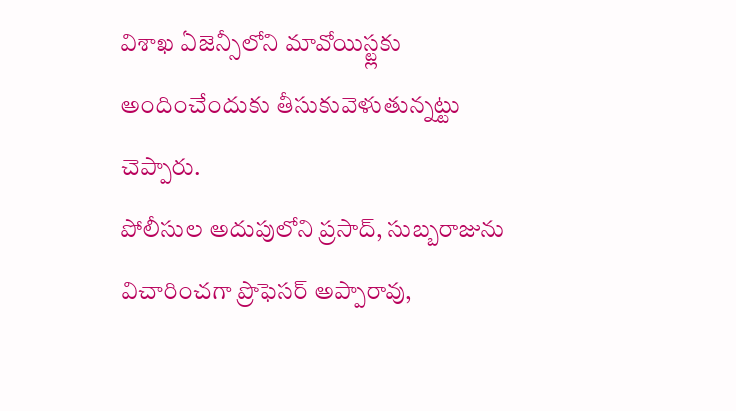విశాఖ ఏజెన్సీలోని మావోయిస్ట్లకు అందించేందుకు తీసుకువెళుతున్నట్టు చెప్పారు.
పోలీసుల అదుపులోని ప్రసాద్, సుబ్బరాజును విచారించగా ప్రొఫెసర్ అప్పారావు,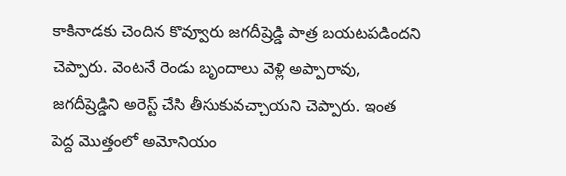కాకినాడకు చెందిన కొవ్వూరు జగదీష్రెడ్డి పాత్ర బయటపడిందని చెప్పారు. వెంటనే రెండు బృందాలు వెళ్లి అప్పారావు, జగదీష్రెడ్డిని అరెస్ట్ చేసి తీసుకువచ్చాయని చెప్పారు. ఇంత పెద్ద మొత్తంలో అమోనియం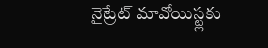నైట్రేట్ మావోయిస్ట్లకు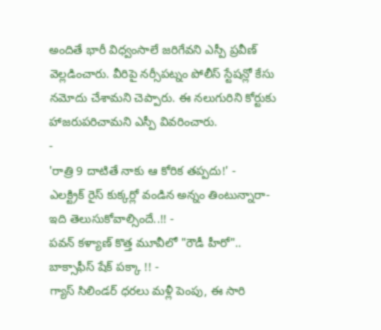అందితే భారీ విధ్వంసాలే జరిగేవని ఎస్పీ ప్రవీణ్ వెల్లడించారు. వీరిపై నర్సీపట్నం పోలీస్ స్టేషన్లో కేసు నమోదు చేశామని చెప్పారు. ఈ నలుగురిని కోర్టుకు హాజరుపరిచామని ఎస్పీ వివరించారు.
-
'రాత్రి 9 దాటితే నాకు ఆ కోరిక తప్పదు!' -
ఎలక్ట్రిక్ రైస్ కుక్కర్లో వండిన అన్నం తింటున్నారా- ఇది తెలుసుకోవాల్సిందే..!! -
పవన్ కళ్యాణ్ కొత్త మూవీలో "రౌడీ హీరో".. బాక్సాఫీస్ షేక్ పక్కా !! -
గ్యాస్ సిలిండర్ ధరలు మళ్లీ పెంపు, ఈ సారి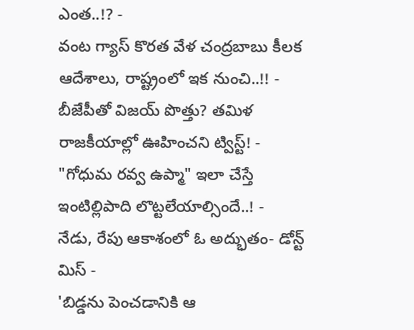ఎంత..!? -
వంట గ్యాస్ కొరత వేళ చంద్రబాబు కీలక ఆదేశాలు, రాష్ట్రంలో ఇక నుంచి..!! -
బీజేపీతో విజయ్ పొత్తు? తమిళ రాజకీయాల్లో ఊహించని ట్విస్ట్! -
"గోధుమ రవ్వ ఉప్మా" ఇలా చేస్తే ఇంటిల్లిపాది లొట్టలేయాల్సిందే..! -
నేడు, రేపు ఆకాశంలో ఓ అద్భుతం- డోన్ట్ మిస్ -
'బిడ్డను పెంచడానికి ఆ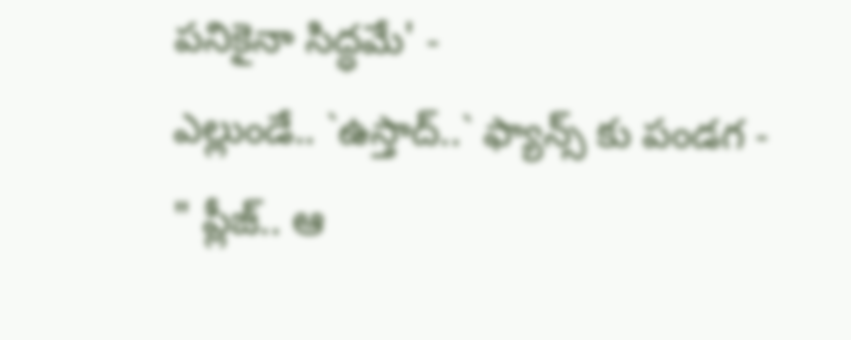పనికైనా సిద్ధమే' -
ఎల్లుండే.. `ఉస్తాద్..` ఫ్యాన్స్ కు పండగ -
" ప్లీజ్.. ఆ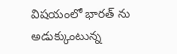విషయంలో భారత్ ను అడుక్కుంటున్న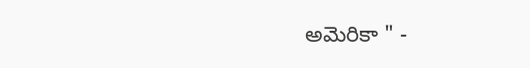అమెరికా " -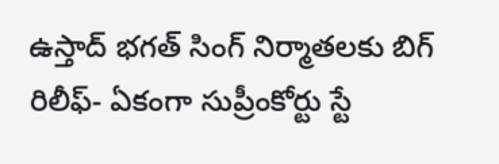ఉస్తాద్ భగత్ సింగ్ నిర్మాతలకు బిగ్ రిలీఫ్- ఏకంగా సుప్రీంకోర్టు స్టే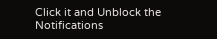Click it and Unblock the Notifications